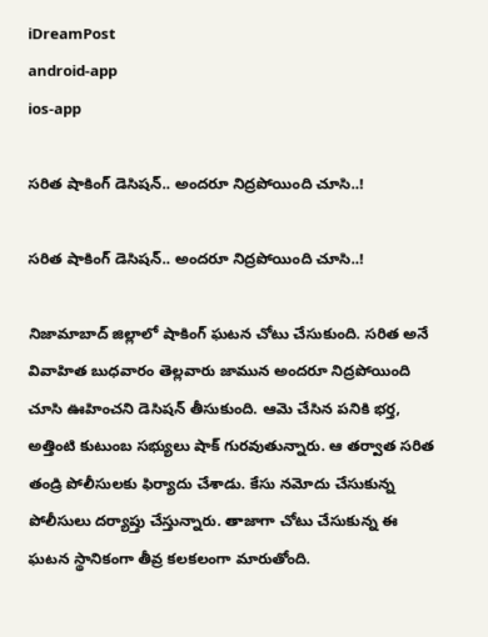iDreamPost
android-app
ios-app

సరిత షాకింగ్ డెసిషన్.. అందరూ నిద్రపోయింది చూసి..!

సరిత షాకింగ్ డెసిషన్.. అందరూ నిద్రపోయింది చూసి..!

నిజామాబాద్ జిల్లాలో షాకింగ్ ఘటన చోటు చేసుకుంది. సరిత అనే వివాహిత బుధవారం తెల్లవారు జామున అందరూ నిద్రపోయింది చూసి ఊహించని డెసిషన్ తీసుకుంది. ఆమె చేసిన పనికి భర్త, అత్తింటి కుటుంబ సభ్యులు షాక్ గురవుతున్నారు. ఆ తర్వాత సరిత తండ్రి పోలీసులకు ఫిర్యాదు చేశాడు. కేసు నమోదు చేసుకున్న పోలీసులు దర్యాప్తు చేస్తున్నారు. తాజాగా చోటు చేసుకున్న ఈ ఘటన స్థానికంగా తీవ్ర కలకలంగా మారుతోంది.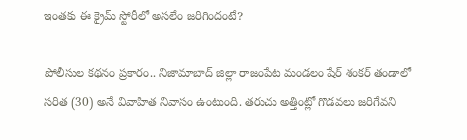ఇంతకు ఈ క్రైమ్ స్టోరీలో అసలేం జరిగిందంటే?

పోలీసుల కథనం ప్రకారం.. నిజామాబాద్ జిల్లా రాజంపేట మండలం షేర్ శంకర్ తండాలో సరిత (30) అనే వివాహిత నివాసం ఉంటుంది. తరుచు అత్తింట్లో గొడవలు జరిగేవని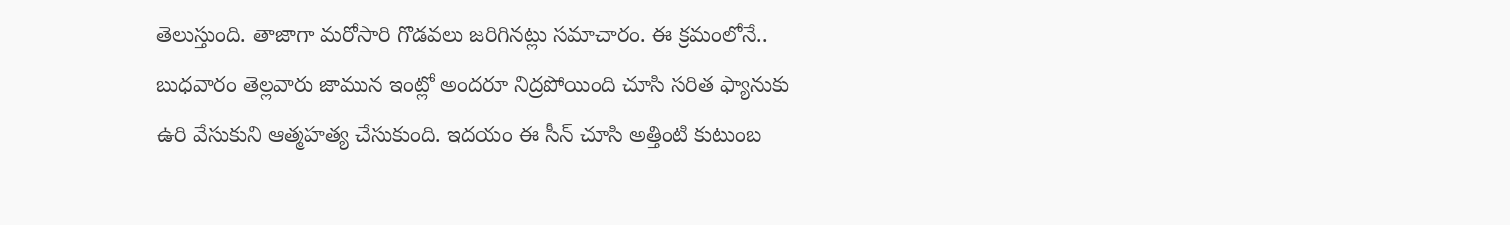తెలుస్తుంది. తాజాగా మరోసారి గొడవలు జరిగినట్లు సమాచారం. ఈ క్రమంలోనే.. బుధవారం తెల్లవారు జామున ఇంట్లో అందరూ నిద్రపోయింది చూసి సరిత ఫ్యానుకు ఉరి వేసుకుని ఆత్మహత్య చేసుకుంది. ఇదయం ఈ సీన్ చూసి అత్తింటి కుటుంబ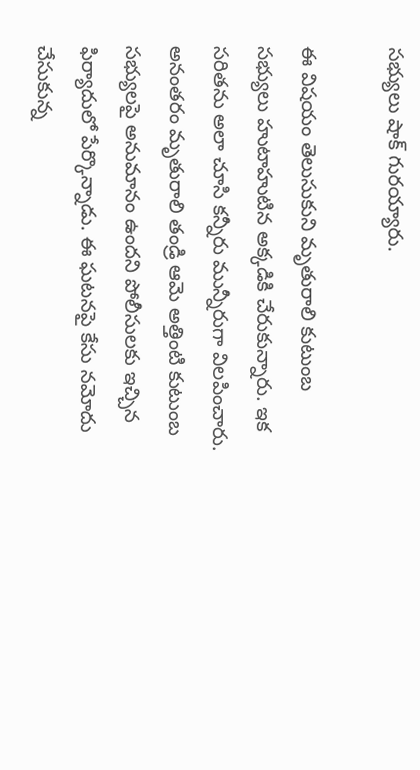సభ్యులు షాక్ గురయ్యారు.

ఈ విషయం తెలుసుకుని మృతురాలి కుటుంబ సభ్యులు హుటాహుటిన అక్కడికి చేరుకున్నారు. ఇక సరితను అలా చూసి కన్నీరు మున్నీరుగా విలపించారు. అనంతరం మృతురాలి తండ్రి ఆమె అత్తింటి కుటుంబ సభ్యులపై అనుమానం ఉందని పోలీసులకు ఇచ్చిన ఫిర్యాదులో పేర్కొన్నాడు. ఈ ఘటనపై కేసు నమోదు చేసుకున్న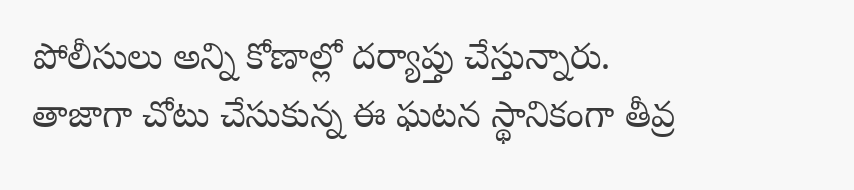పోలీసులు అన్ని కోణాల్లో దర్యాప్తు చేస్తున్నారు. తాజాగా చోటు చేసుకున్న ఈ ఘటన స్థానికంగా తీవ్ర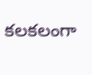కలకలంగా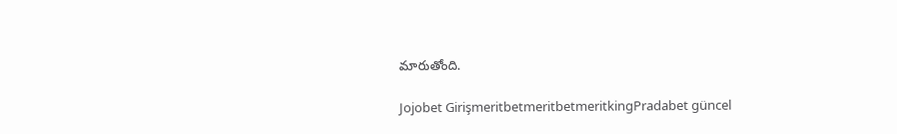మారుతోంది.

Jojobet GirişmeritbetmeritbetmeritkingPradabet güncel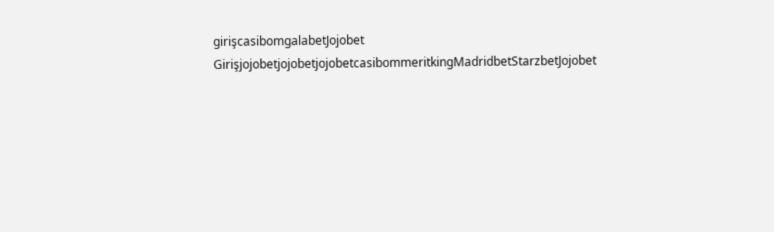girişcasibomgalabetJojobet GirişjojobetjojobetjojobetcasibommeritkingMadridbetStarzbetJojobet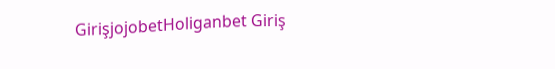GirişjojobetHoliganbet Giriş